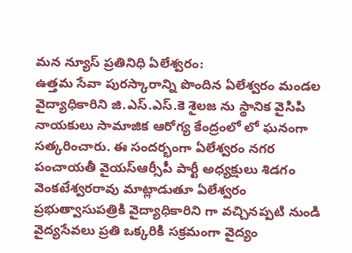మన న్యూస్ ప్రతినిధి ఏలేశ్వరం:
ఉత్తమ సేవా పురస్కారాన్ని పొందిన ఏలేశ్వరం మండల వైద్యాధికారిని జి.ఎస్.ఎస్.కె శైలజ ను స్థానిక వైసిపి నాయకులు సామాజిక ఆరోగ్య కేంద్రంలో లో ఘనంగా సత్కరించారు. ఈ సందర్భంగా ఏలేశ్వరం నగర పంచాయతీ వైయస్ఆర్సీపీ పార్టీ అధ్యక్షులు శిడగం వెంకటేశ్వరరావు మాట్లాడుతూ ఏలేశ్వరం ప్రభుత్వాసుపత్రికి వైద్యాధికారిని గా వచ్చినప్పటి నుండి వైద్యసేవలు ప్రతి ఒక్కరికి సక్రమంగా వైద్యం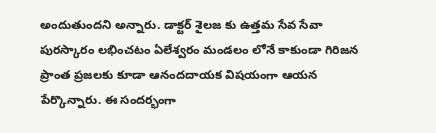అందుతుందని అన్నారు. డాక్టర్ శైలజ కు ఉత్తమ సేవ సేవా పురస్కారం లభించటం ఏలేశ్వరం మండలం లోనే కాకుండా గిరిజన ప్రాంత ప్రజలకు కూడా ఆనందదాయక విషయంగా ఆయన పేర్కొన్నారు. ఈ సందర్భంగా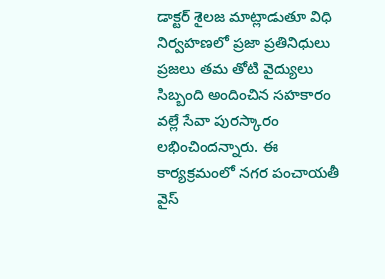డాక్టర్ శైలజ మాట్లాడుతూ విధి నిర్వహణలో ప్రజా ప్రతినిధులు ప్రజలు తమ తోటి వైద్యులు సిబ్బంది అందించిన సహకారం వల్లే సేవా పురస్కారం లభించిందన్నారు. ఈ కార్యక్రమంలో నగర పంచాయతీ వైస్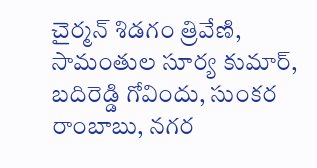చైర్మన్ శిడగం త్రివేణి, సామంతుల సూర్య కుమార్, బదిరెడ్డి గోవిందు, సుంకర రాంబాబు, నగర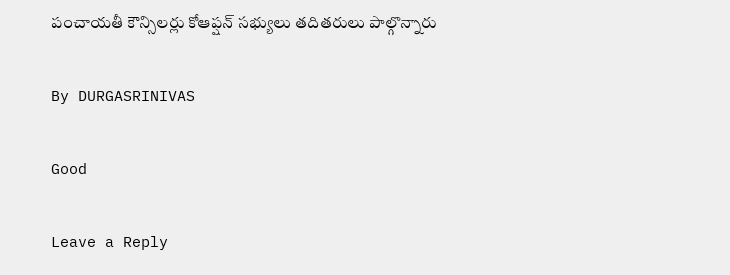పంచాయతీ కౌన్సిలర్లు కోఆప్షన్ సభ్యులు తదితరులు పాల్గొన్నారు

By DURGASRINIVAS

Good

Leave a Reply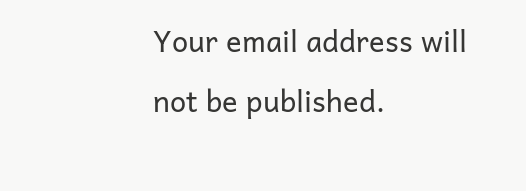Your email address will not be published.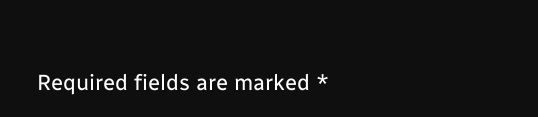Required fields are marked *